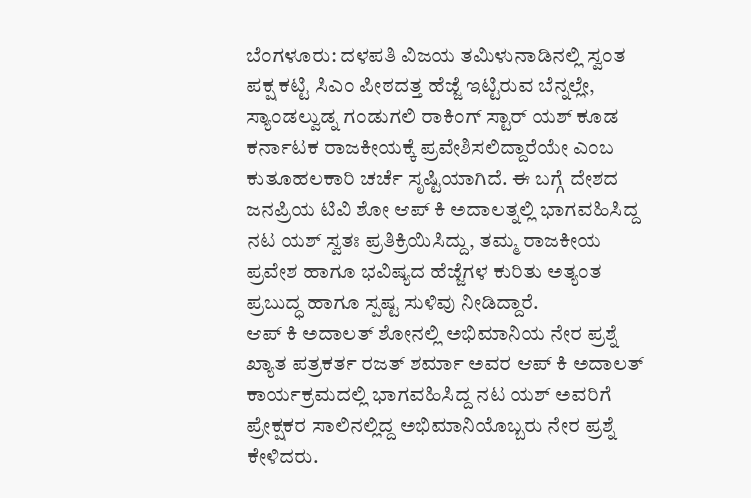ಬೆಂಗಳೂರು: ದಳಪತಿ ವಿಜಯ ತಮಿಳುನಾಡಿನಲ್ಲಿ ಸ್ವಂತ ಪಕ್ಷ ಕಟ್ಟಿ ಸಿಎಂ ಪೀಠದತ್ತ ಹೆಜ್ಜೆ ಇಟ್ಟಿರುವ ಬೆನ್ನಲ್ಲೇ, ಸ್ಯಾಂಡಲ್ವುಡ್ನ ಗಂಡುಗಲಿ ರಾಕಿಂಗ್ ಸ್ಟಾರ್ ಯಶ್ ಕೂಡ ಕರ್ನಾಟಕ ರಾಜಕೀಯಕ್ಕೆ ಪ್ರವೇಶಿಸಲಿದ್ದಾರೆಯೇ ಎಂಬ ಕುತೂಹಲಕಾರಿ ಚರ್ಚೆ ಸೃಷ್ಟಿಯಾಗಿದೆ. ಈ ಬಗ್ಗೆ ದೇಶದ ಜನಪ್ರಿಯ ಟಿವಿ ಶೋ ಆಪ್ ಕಿ ಅದಾಲತ್ನಲ್ಲಿ ಭಾಗವಹಿಸಿದ್ದ ನಟ ಯಶ್ ಸ್ವತಃ ಪ್ರತಿಕ್ರಿಯಿಸಿದ್ದು, ತಮ್ಮ ರಾಜಕೀಯ ಪ್ರವೇಶ ಹಾಗೂ ಭವಿಷ್ಯದ ಹೆಜ್ಜೆಗಳ ಕುರಿತು ಅತ್ಯಂತ ಪ್ರಬುದ್ಧ ಹಾಗೂ ಸ್ಪಷ್ಟ ಸುಳಿವು ನೀಡಿದ್ದಾರೆ.
ಆಪ್ ಕಿ ಅದಾಲತ್ ಶೋನಲ್ಲಿ ಅಭಿಮಾನಿಯ ನೇರ ಪ್ರಶ್ನೆ
ಖ್ಯಾತ ಪತ್ರಕರ್ತ ರಜತ್ ಶರ್ಮಾ ಅವರ ಆಪ್ ಕಿ ಅದಾಲತ್ ಕಾರ್ಯಕ್ರಮದಲ್ಲಿ ಭಾಗವಹಿಸಿದ್ದ ನಟ ಯಶ್ ಅವರಿಗೆ ಪ್ರೇಕ್ಷಕರ ಸಾಲಿನಲ್ಲಿದ್ದ ಅಭಿಮಾನಿಯೊಬ್ಬರು ನೇರ ಪ್ರಶ್ನೆ ಕೇಳಿದರು.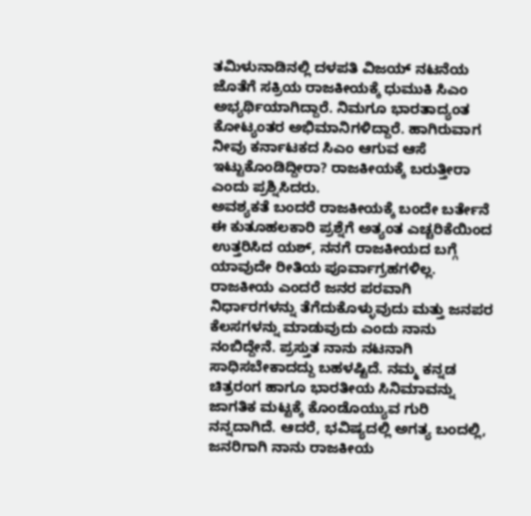ತಮಿಳುನಾಡಿನಲ್ಲಿ ದಳಪತಿ ವಿಜಯ್ ನಟನೆಯ ಜೊತೆಗೆ ಸಕ್ರಿಯ ರಾಜಕೀಯಕ್ಕೆ ಧುಮುಕಿ ಸಿಎಂ ಅಭ್ಯರ್ಥಿಯಾಗಿದ್ದಾರೆ. ನಿಮಗೂ ಭಾರತಾದ್ಯಂತ ಕೋಟ್ಯಂತರ ಅಭಿಮಾನಿಗಳಿದ್ದಾರೆ. ಹಾಗಿರುವಾಗ ನೀವು ಕರ್ನಾಟಕದ ಸಿಎಂ ಆಗುವ ಆಸೆ ಇಟ್ಟುಕೊಂಡಿದ್ದೀರಾ? ರಾಜಕೀಯಕ್ಕೆ ಬರುತ್ತೀರಾ ಎಂದು ಪ್ರಶ್ನಿಸಿದರು.
ಅವಶ್ಯಕತೆ ಬಂದರೆ ರಾಜಕೀಯಕ್ಕೆ ಬಂದೇ ಬರ್ತೇನೆ
ಈ ಕುತೂಹಲಕಾರಿ ಪ್ರಶ್ನೆಗೆ ಅತ್ಯಂತ ಎಚ್ಚರಿಕೆಯಿಂದ ಉತ್ತರಿಸಿದ ಯಶ್, ನನಗೆ ರಾಜಕೀಯದ ಬಗ್ಗೆ ಯಾವುದೇ ರೀತಿಯ ಪೂರ್ವಾಗ್ರಹಗಳಿಲ್ಲ. ರಾಜಕೀಯ ಎಂದರೆ ಜನರ ಪರವಾಗಿ ನಿರ್ಧಾರಗಳನ್ನು ತೆಗೆದುಕೊಳ್ಳುವುದು ಮತ್ತು ಜನಪರ ಕೆಲಸಗಳನ್ನು ಮಾಡುವುದು ಎಂದು ನಾನು ನಂಬಿದ್ದೇನೆ. ಪ್ರಸ್ತುತ ನಾನು ನಟನಾಗಿ ಸಾಧಿಸಬೇಕಾದದ್ದು ಬಹಳಷ್ಟಿದೆ. ನಮ್ಮ ಕನ್ನಡ ಚಿತ್ರರಂಗ ಹಾಗೂ ಭಾರತೀಯ ಸಿನಿಮಾವನ್ನು ಜಾಗತಿಕ ಮಟ್ಟಕ್ಕೆ ಕೊಂಡೊಯ್ಯುವ ಗುರಿ ನನ್ನದಾಗಿದೆ. ಆದರೆ, ಭವಿಷ್ಯದಲ್ಲಿ ಅಗತ್ಯ ಬಂದಲ್ಲಿ, ಜನರಿಗಾಗಿ ನಾನು ರಾಜಕೀಯ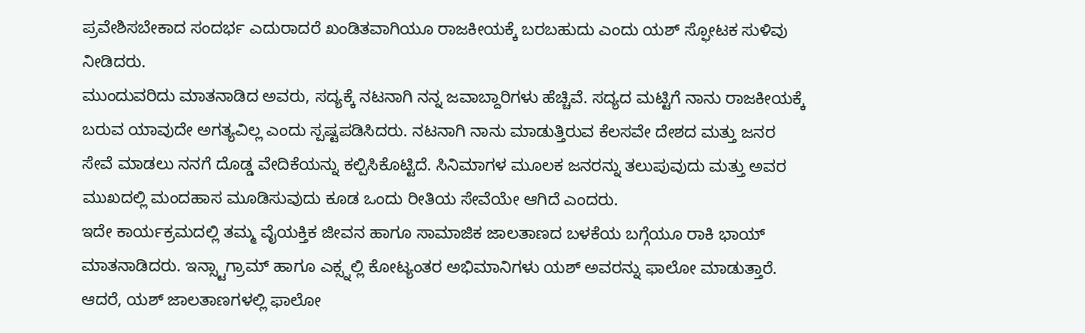ಪ್ರವೇಶಿಸಬೇಕಾದ ಸಂದರ್ಭ ಎದುರಾದರೆ ಖಂಡಿತವಾಗಿಯೂ ರಾಜಕೀಯಕ್ಕೆ ಬರಬಹುದು ಎಂದು ಯಶ್ ಸ್ಫೋಟಕ ಸುಳಿವು ನೀಡಿದರು.
ಮುಂದುವರಿದು ಮಾತನಾಡಿದ ಅವರು, ಸದ್ಯಕ್ಕೆ ನಟನಾಗಿ ನನ್ನ ಜವಾಬ್ದಾರಿಗಳು ಹೆಚ್ಚಿವೆ. ಸದ್ಯದ ಮಟ್ಟಿಗೆ ನಾನು ರಾಜಕೀಯಕ್ಕೆ ಬರುವ ಯಾವುದೇ ಅಗತ್ಯವಿಲ್ಲ ಎಂದು ಸ್ಪಷ್ಟಪಡಿಸಿದರು. ನಟನಾಗಿ ನಾನು ಮಾಡುತ್ತಿರುವ ಕೆಲಸವೇ ದೇಶದ ಮತ್ತು ಜನರ ಸೇವೆ ಮಾಡಲು ನನಗೆ ದೊಡ್ಡ ವೇದಿಕೆಯನ್ನು ಕಲ್ಪಿಸಿಕೊಟ್ಟಿದೆ. ಸಿನಿಮಾಗಳ ಮೂಲಕ ಜನರನ್ನು ತಲುಪುವುದು ಮತ್ತು ಅವರ ಮುಖದಲ್ಲಿ ಮಂದಹಾಸ ಮೂಡಿಸುವುದು ಕೂಡ ಒಂದು ರೀತಿಯ ಸೇವೆಯೇ ಆಗಿದೆ ಎಂದರು.
ಇದೇ ಕಾರ್ಯಕ್ರಮದಲ್ಲಿ ತಮ್ಮ ವೈಯಕ್ತಿಕ ಜೀವನ ಹಾಗೂ ಸಾಮಾಜಿಕ ಜಾಲತಾಣದ ಬಳಕೆಯ ಬಗ್ಗೆಯೂ ರಾಕಿ ಭಾಯ್ ಮಾತನಾಡಿದರು. ಇನ್ಸ್ಟಾಗ್ರಾಮ್ ಹಾಗೂ ಎಕ್ಸ್ನಲ್ಲಿ ಕೋಟ್ಯಂತರ ಅಭಿಮಾನಿಗಳು ಯಶ್ ಅವರನ್ನು ಫಾಲೋ ಮಾಡುತ್ತಾರೆ. ಆದರೆ, ಯಶ್ ಜಾಲತಾಣಗಳಲ್ಲಿ ಫಾಲೋ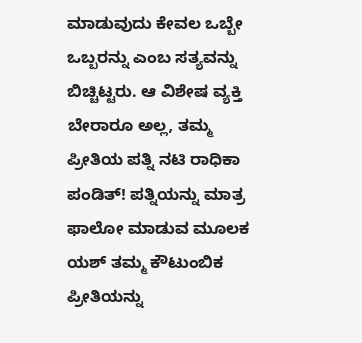ಮಾಡುವುದು ಕೇವಲ ಒಬ್ಬೇ ಒಬ್ಬರನ್ನು ಎಂಬ ಸತ್ಯವನ್ನು ಬಿಚ್ಚಿಟ್ಟರು. ಆ ವಿಶೇಷ ವ್ಯಕ್ತಿ ಬೇರಾರೂ ಅಲ್ಲ, ತಮ್ಮ ಪ್ರೀತಿಯ ಪತ್ನಿ ನಟಿ ರಾಧಿಕಾ ಪಂಡಿತ್! ಪತ್ನಿಯನ್ನು ಮಾತ್ರ ಫಾಲೋ ಮಾಡುವ ಮೂಲಕ ಯಶ್ ತಮ್ಮ ಕೌಟುಂಬಿಕ ಪ್ರೀತಿಯನ್ನು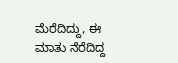ಮೆರೆದಿದ್ದು, ಈ ಮಾತು ನೆರೆದಿದ್ದ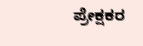ಪ್ರೇಕ್ಷಕರ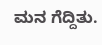ಮನ ಗೆದ್ದಿತು.